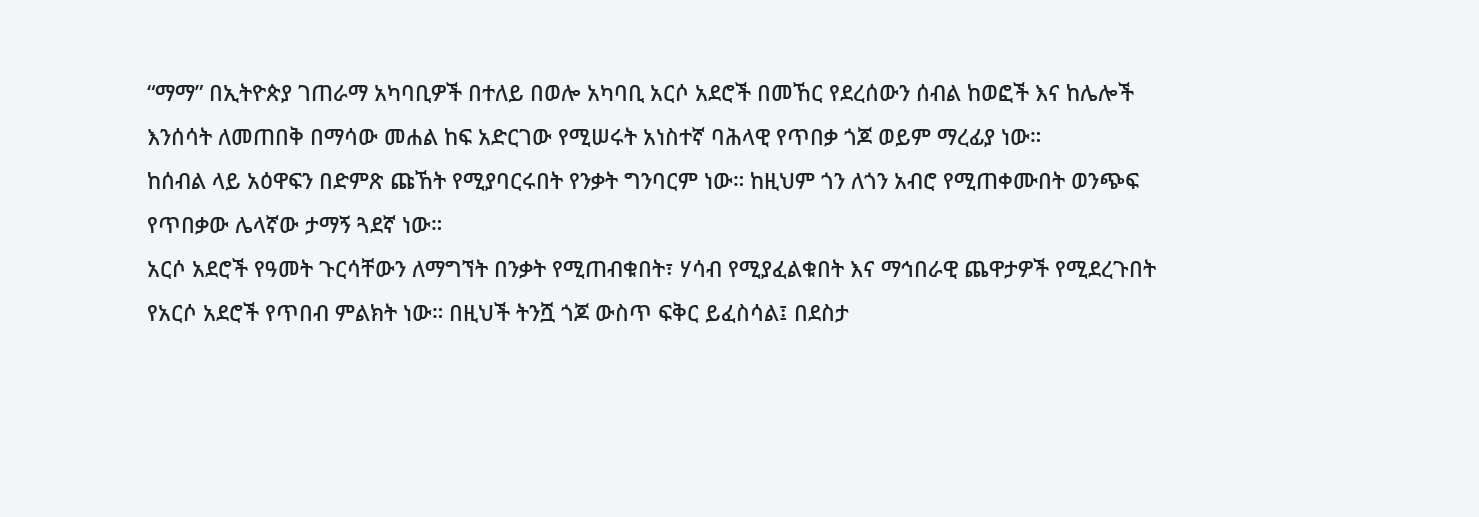“ማማ” በኢትዮጵያ ገጠራማ አካባቢዎች በተለይ በወሎ አካባቢ አርሶ አደሮች በመኸር የደረሰውን ሰብል ከወፎች እና ከሌሎች እንሰሳት ለመጠበቅ በማሳው መሐል ከፍ አድርገው የሚሠሩት አነስተኛ ባሕላዊ የጥበቃ ጎጆ ወይም ማረፊያ ነው።
ከሰብል ላይ አዕዋፍን በድምጽ ጩኸት የሚያባርሩበት የንቃት ግንባርም ነው። ከዚህም ጎን ለጎን አብሮ የሚጠቀሙበት ወንጭፍ የጥበቃው ሌላኛው ታማኝ ጓደኛ ነው።
አርሶ አደሮች የዓመት ጉርሳቸውን ለማግኘት በንቃት የሚጠብቁበት፣ ሃሳብ የሚያፈልቁበት እና ማኅበራዊ ጨዋታዎች የሚደረጉበት የአርሶ አደሮች የጥበብ ምልክት ነው። በዚህች ትንሿ ጎጆ ውስጥ ፍቅር ይፈስሳል፤ በደስታ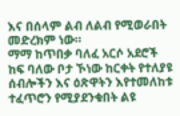እና በሰላም ልብ ለልብ የሚወራበት መድረክም ነው።
ማማ ከጥበቃ ባለፈ አርሶ አደሮች ከፍ ባለው ቦታ ኾነው ከርቀት የተለያዩ ሰብሎችን እና ዕጽዋትን እየተመለከቱ ተፈጥሮን የሚያደንቁበት ልዩ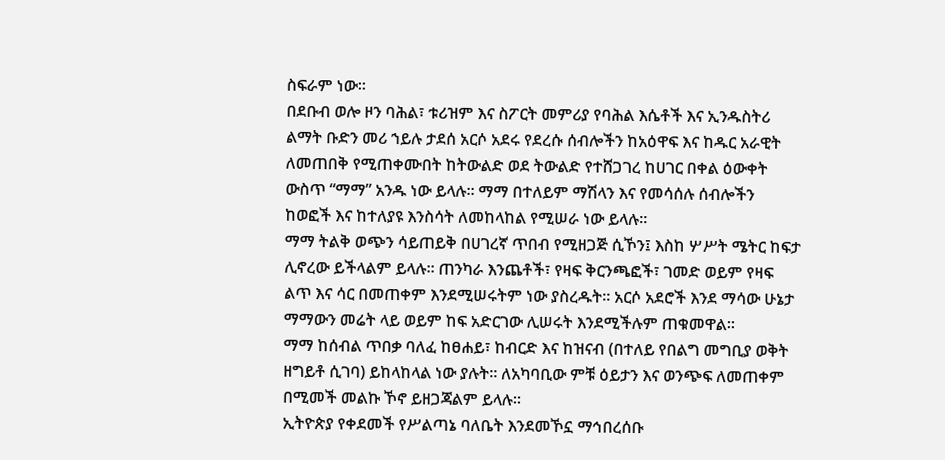ስፍራም ነው።
በደቡብ ወሎ ዞን ባሕል፣ ቱሪዝም እና ስፖርት መምሪያ የባሕል እሴቶች እና ኢንዱስትሪ ልማት ቡድን መሪ ኀይሉ ታደሰ አርሶ አደሩ የደረሱ ሰብሎችን ከአዕዋፍ እና ከዱር አራዊት ለመጠበቅ የሚጠቀሙበት ከትውልድ ወደ ትውልድ የተሸጋገረ ከሀገር በቀል ዕውቀት ውስጥ “ማማ” አንዱ ነው ይላሉ። ማማ በተለይም ማሽላን እና የመሳሰሉ ሰብሎችን ከወፎች እና ከተለያዩ እንስሳት ለመከላከል የሚሠራ ነው ይላሉ።
ማማ ትልቅ ወጭን ሳይጠይቅ በሀገረኛ ጥበብ የሚዘጋጅ ሲኾን፤ እስከ ሦሥት ሜትር ከፍታ ሊኖረው ይችላልም ይላሉ። ጠንካራ እንጨቶች፣ የዛፍ ቅርንጫፎች፣ ገመድ ወይም የዛፍ ልጥ እና ሳር በመጠቀም እንደሚሠሩትም ነው ያስረዱት። አርሶ አደሮች እንደ ማሳው ሁኔታ ማማውን መሬት ላይ ወይም ከፍ አድርገው ሊሠሩት እንደሚችሉም ጠቁመዋል።
ማማ ከሰብል ጥበቃ ባለፈ ከፀሐይ፣ ከብርድ እና ከዝናብ (በተለይ የበልግ መግቢያ ወቅት ዘግይቶ ሲገባ) ይከላከላል ነው ያሉት። ለአካባቢው ምቹ ዕይታን እና ወንጭፍ ለመጠቀም በሚመች መልኩ ኾኖ ይዘጋጃልም ይላሉ።
ኢትዮጵያ የቀደመች የሥልጣኔ ባለቤት እንደመኾኗ ማኅበረሰቡ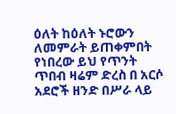ዕለት ከዕለት ኑሮውን ለመምራት ይጠቀምበት የነበረው ይህ የጥንት ጥበብ ዛሬም ድረስ በ አርሶ አደሮች ዘንድ በሥራ ላይ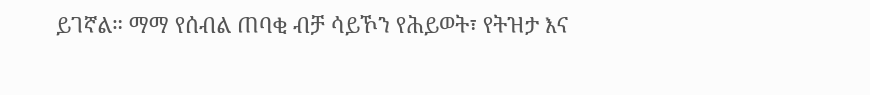ይገኛል። ማማ የሰብል ጠባቂ ብቻ ሳይኾን የሕይወት፣ የትዝታ እና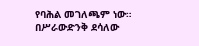የባሕል መገለጫም ነው።
በሥራውድንቅ ደሳለው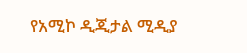የአሚኮ ዲጂታል ሚዲያ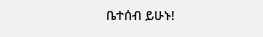ቤተሰብ ይሁኑ!